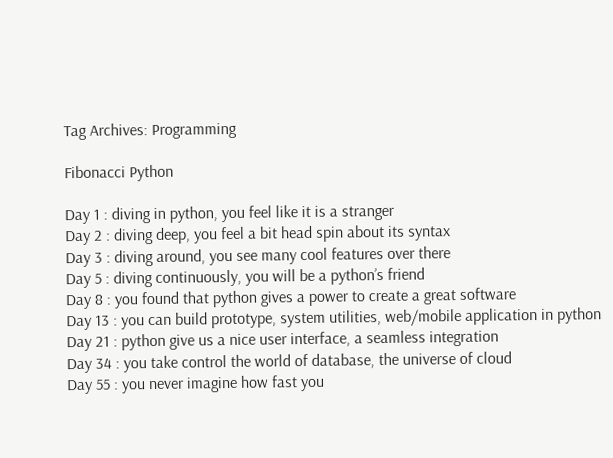Tag Archives: Programming

Fibonacci Python

Day 1 : diving in python, you feel like it is a stranger
Day 2 : diving deep, you feel a bit head spin about its syntax
Day 3 : diving around, you see many cool features over there
Day 5 : diving continuously, you will be a python’s friend
Day 8 : you found that python gives a power to create a great software
Day 13 : you can build prototype, system utilities, web/mobile application in python
Day 21 : python give us a nice user interface, a seamless integration
Day 34 : you take control the world of database, the universe of cloud
Day 55 : you never imagine how fast you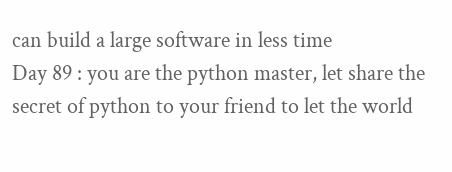can build a large software in less time
Day 89 : you are the python master, let share the secret of python to your friend to let the world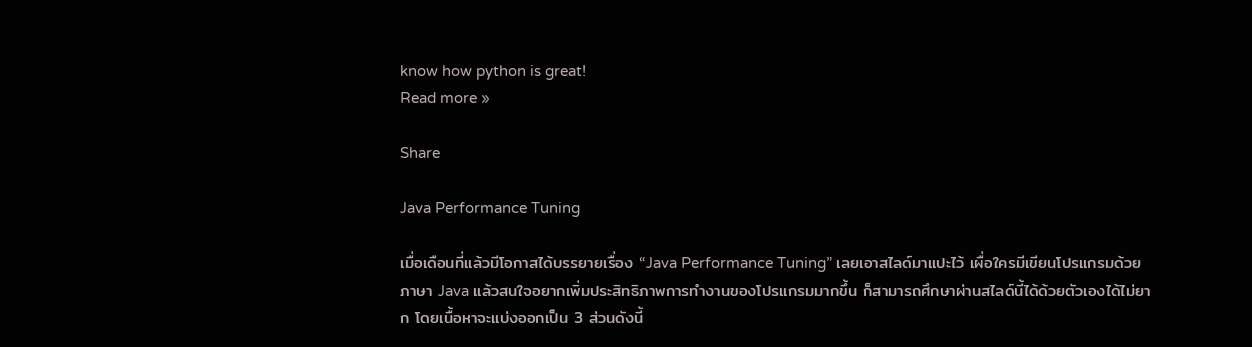know how python is great!
Read more »

Share

Java Performance Tuning

เมื่อเดือนที่แล้วมีโอกาสได้บรรยายเรื่อง “Java Performance Tuning” เลยเอาสไลด์มาแปะไว้ เผื่อใครมีเขียนโปรแกรมด้วยภาษา Java แล้วสนใจอยากเพิ่มประสิทธิภาพการทำงานของโปรแกรมมากขึ้น ก็สามารถศึกษาผ่านสไลด์นี้ได้ด้วยตัวเองได้ไม่ยาก โดยเนื้อหาจะแบ่งออกเป็น 3 ส่วนดังนี้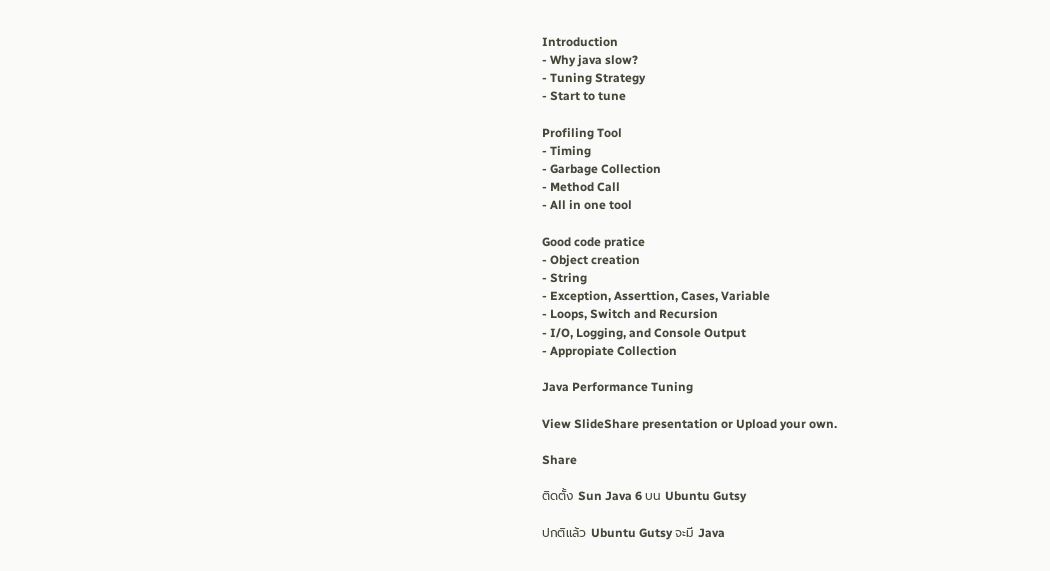Introduction
- Why java slow?
- Tuning Strategy
- Start to tune

Profiling Tool
- Timing
- Garbage Collection
- Method Call
- All in one tool

Good code pratice
- Object creation
- String
- Exception, Asserttion, Cases, Variable
- Loops, Switch and Recursion
- I/O, Logging, and Console Output
- Appropiate Collection

Java Performance Tuning

View SlideShare presentation or Upload your own.

Share

ติดตั้ง Sun Java 6 บน Ubuntu Gutsy

ปกติแล้ว Ubuntu Gutsy จะมี Java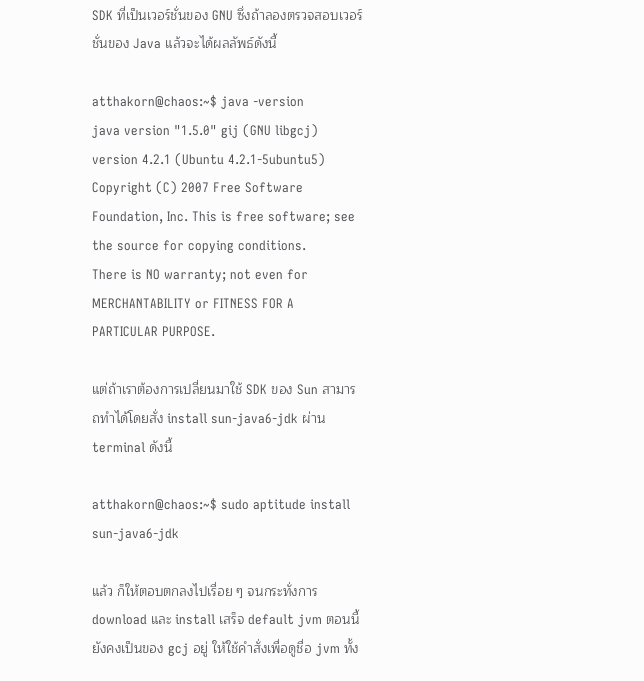SDK ที่เป็นเวอร์ชั่นของ GNU ซึ่งถ้าลองตรวจสอบเวอร์ชั่นของ Java แล้วจะได้ผลลัพธ์ดังนี้

atthakorn@chaos:~$ java -version
java version "1.5.0" gij (GNU libgcj) version 4.2.1 (Ubuntu 4.2.1-5ubuntu5)
Copyright (C) 2007 Free Software Foundation, Inc. This is free software; see the source for copying conditions.
There is NO warranty; not even for MERCHANTABILITY or FITNESS FOR A PARTICULAR PURPOSE.

แต่ถ้าเราต้องการเปลี่ยนมาใช้ SDK ของ Sun สามารถทำได้โดยสั่ง install sun-java6-jdk ผ่าน terminal ดังนี้

atthakorn@chaos:~$ sudo aptitude install sun-java6-jdk

แล้ว ก็ให้ตอบตกลงไปเรื่อย ๆ จนกระทั่งการ download และ install เสร็จ default jvm ตอนนี้ยังคงเป็นของ gcj อยู่ ให้ใช้คำสั่งเพื่อดูชื่อ jvm ทั้ง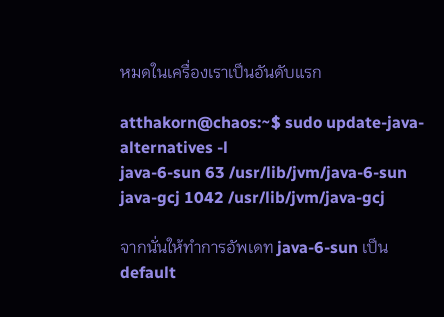หมดในเครื่องเราเป็นอันดับแรก

atthakorn@chaos:~$ sudo update-java-alternatives -l
java-6-sun 63 /usr/lib/jvm/java-6-sun
java-gcj 1042 /usr/lib/jvm/java-gcj

จากนั่นให้ทำการอัพเดท java-6-sun เป็น default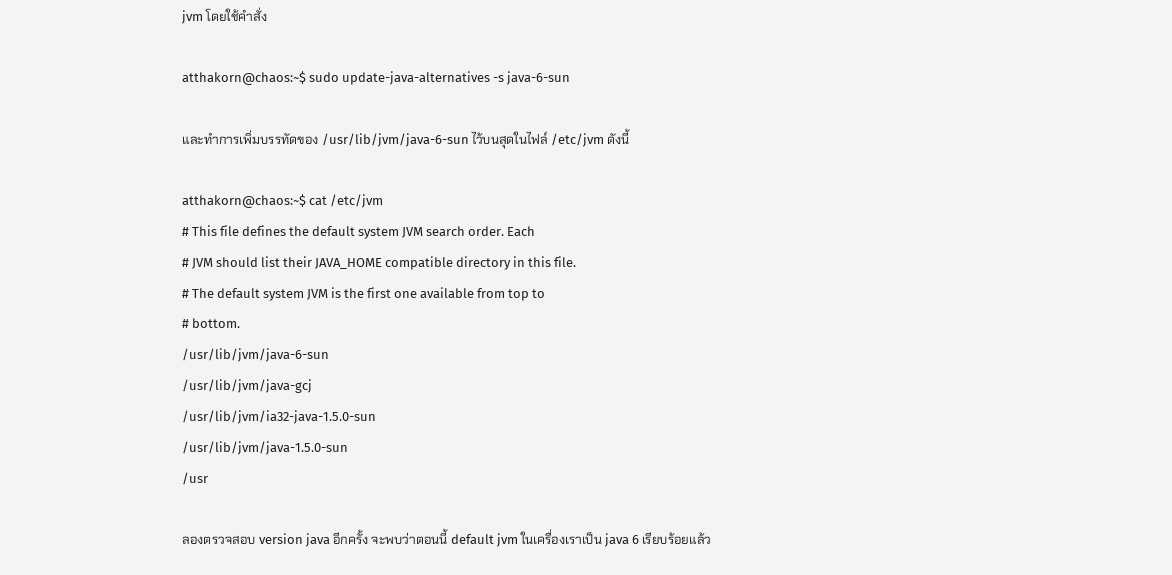jvm โดยใช้คำสั่ง

atthakorn@chaos:~$ sudo update-java-alternatives -s java-6-sun

และทำการเพิ่มบรรทัดของ /usr/lib/jvm/java-6-sun ไว้บนสุดในไฟล์ /etc/jvm ดังนี้

atthakorn@chaos:~$ cat /etc/jvm
# This file defines the default system JVM search order. Each
# JVM should list their JAVA_HOME compatible directory in this file.
# The default system JVM is the first one available from top to
# bottom.
/usr/lib/jvm/java-6-sun
/usr/lib/jvm/java-gcj
/usr/lib/jvm/ia32-java-1.5.0-sun
/usr/lib/jvm/java-1.5.0-sun
/usr

ลองตรวจสอบ version java อีกครั้ง จะพบว่าตอนนี้ default jvm ในเครื่องเราเป็น java 6 เรียบร้อยแล้ว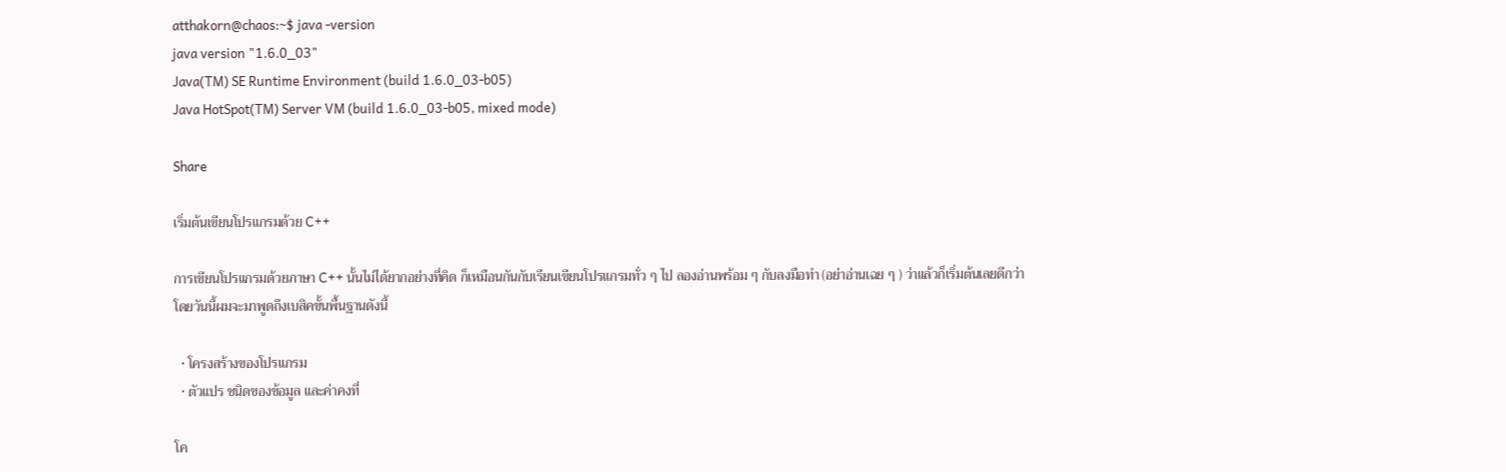atthakorn@chaos:~$ java -version
java version "1.6.0_03"
Java(TM) SE Runtime Environment (build 1.6.0_03-b05)
Java HotSpot(TM) Server VM (build 1.6.0_03-b05, mixed mode)

Share

เริ่มต้นเขียนโปรแกรมด้วย C++

การเขียนโปรแกรมด้วยภาษา C++ นั้นไม่ได้ยากอย่างที่คิด ก็เหมือนกันกับเรียนเขียนโปรแกรมทั่ว ๆ ไป ลองอ่านพร้อม ๆ กับลงมือทำ (อย่าอ่านเฉย ๆ ) ว่าแล้วก็เริ่มต้นเลยดีกว่า โดยวันนี้ผมจะมาพูดถึงเบสิคขั้นพื้นฐานดังนี้

  • โครงสร้างของโปรแกรม
  • ตัวแปร ชนิดของข้อมูล และค่าคงที่

โค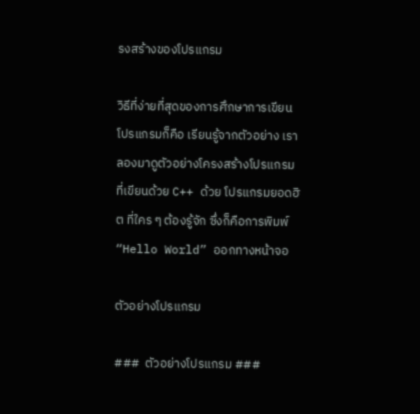รงสร้างของโปรแกรม

วิธีที่ง่ายที่สุดของการศึกษาการเขียนโปรแกรมก็คือ เรียนรู้จากตัวอย่าง เราลองมาดูตัวอย่างโครงสร้างโปรแกรมที่เขียนด้วย C++ ด้วย โปรแกรมยอดฮิต ที่ใคร ๆ ต้องรู้จัก ซึ่งก็คือการพิมพ์ “Hello World” ออกทางหน้าจอ

ตัวอย่างโปรแกรม

###  ตัวอย่างโปรแกรม ###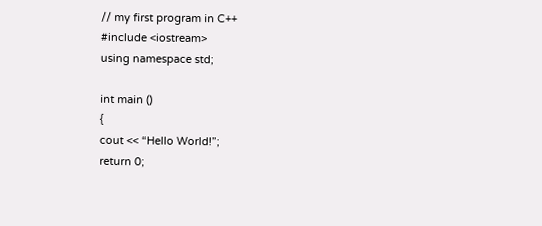// my first program in C++
#include <iostream>
using namespace std;

int main ()
{
cout << “Hello World!”;
return 0;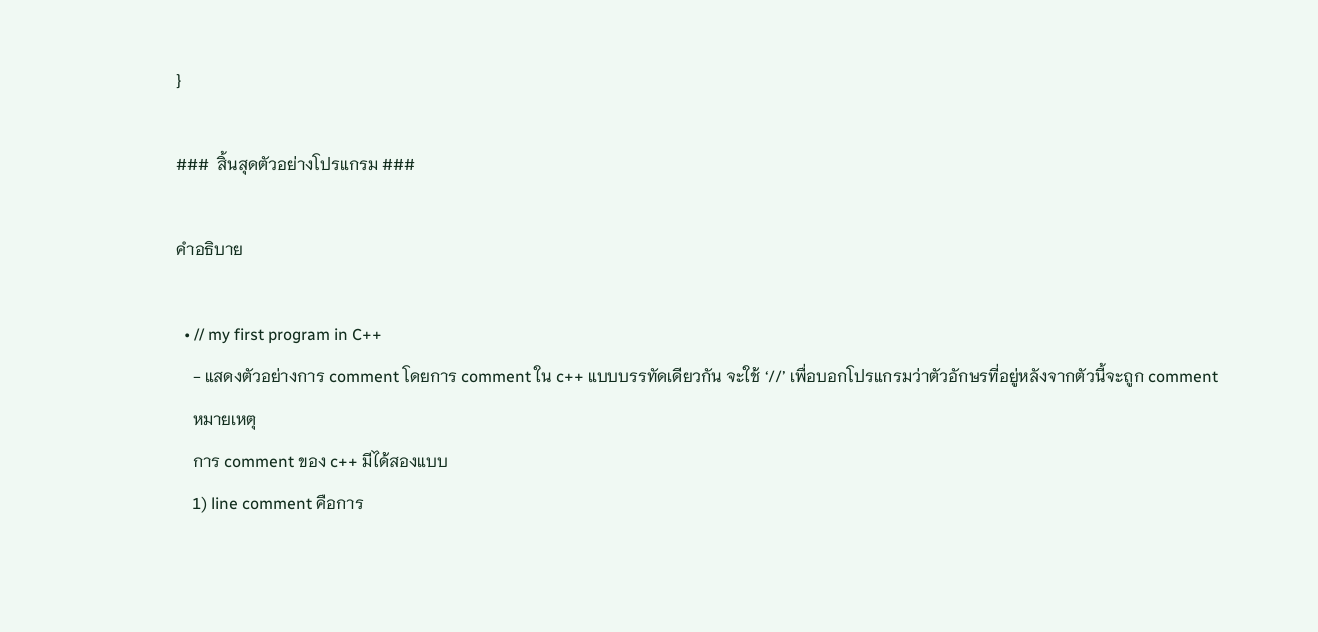}

###  สิ้นสุดตัวอย่างโปรแกรม ###

คำอธิบาย

  • // my first program in C++
    - แสดงตัวอย่างการ comment โดยการ comment ใน c++ แบบบรรทัดเดียวกัน จะใช้ ‘//’ เพื่อบอกโปรแกรมว่าตัวอักษรที่อยู่หลังจากตัวนี้จะถูก comment
    หมายเหตุ
    การ comment ของ c++ มีได้สองแบบ
    1) line comment คือการ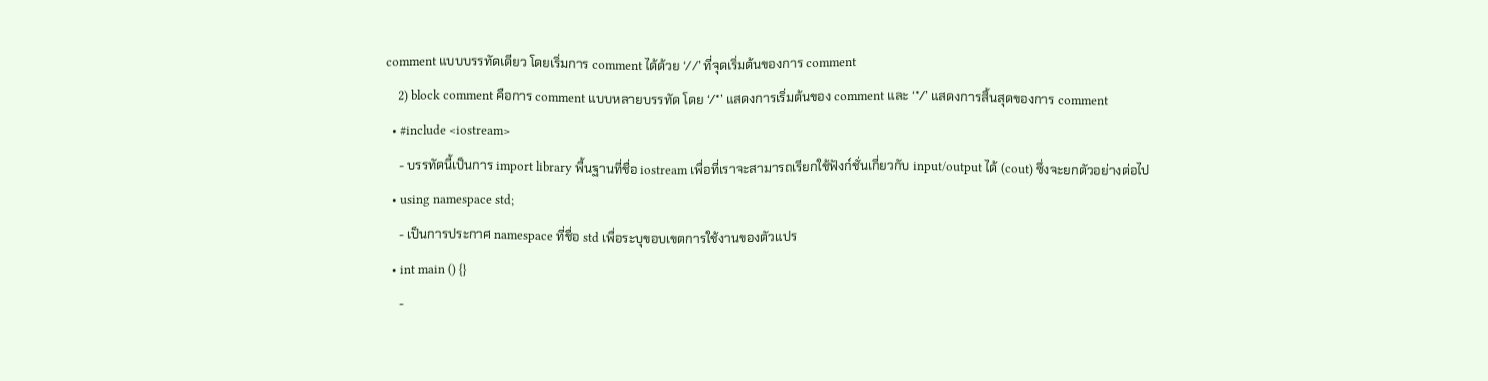comment แบบบรรทัดเดียว โดยเริ่มการ comment ได้ด้วย ‘//’ ที่จุดเริ่มต้นของการ comment
    2) block comment คือการ comment แบบหลายบรรทัด โดย ‘/*’ แสดงการเริ่มต้นของ comment และ ‘*/’ แสดงการสิ้นสุดของการ comment
  • #include <iostream>
    - บรรทัดนี้เป็นการ import library พื้นฐานที่ชื่อ iostream เพื่อที่เราจะสามารถเรียกใช้ฟังก์ชั่นเกี่ยวกับ input/output ได้ (cout) ซึ่งจะยกตัวอย่างต่อไป
  • using namespace std;
    - เป็นการประกาศ namespace ที่ชื่อ std เพื่อระบุขอบเขตการใช้งานของตัวแปร
  • int main () {}
    -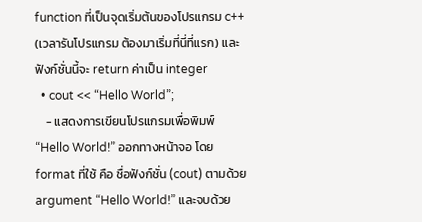function ที่เป็นจุดเริ่มต้นของโปรแกรม c++ (เวลารันโปรแกรม ต้องมาเริ่มที่นี่ที่แรก) และฟังก์ชั่นนี้จะ return ค่าเป็น integer
  • cout << “Hello World”;
    - แสดงการเขียนโปรแกรมเพื่อพิมพ์ “Hello World!” ออกทางหน้าจอ โดย format ที่ใช้ คือ ชื่อฟังก์ชั่น (cout) ตามด้วย argument “Hello World!” และจบด้วย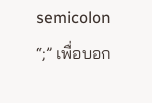semicolon “;” เพื่อบอก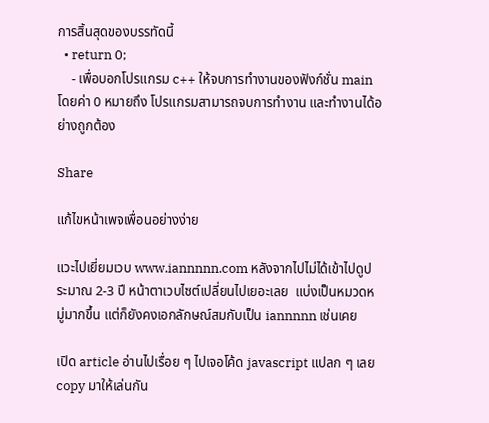การสิ้นสุดของบรรทัดนี้
  • return 0;
    - เพื่อบอกโปรแกรม c++ ให้จบการทำงานของฟังก์ชั่น main โดยค่า 0 หมายถึง โปรแกรมสามารถจบการทำงาน และทำงานได้อย่างถูกต้อง

Share

แก้ไขหน้าเพจเพื่อนอย่างง่าย

แวะไปเยี่ยมเวบ www.iannnnn.com หลังจากไปไม่ได้เข้าไปดูประมาณ 2-3 ปี หน้าตาเวบไซต์เปลี่ยนไปเยอะเลย  แบ่งเป็นหมวดหมู่มากขึ้น แต่ก็ยังคงเอกลักษณ์สมกับเป็น iannnnn เช่นเคย

เปิด article อ่านไปเรื่อย ๆ ไปเจอโค้ด javascript แปลก ๆ เลย copy มาให้เล่นกัน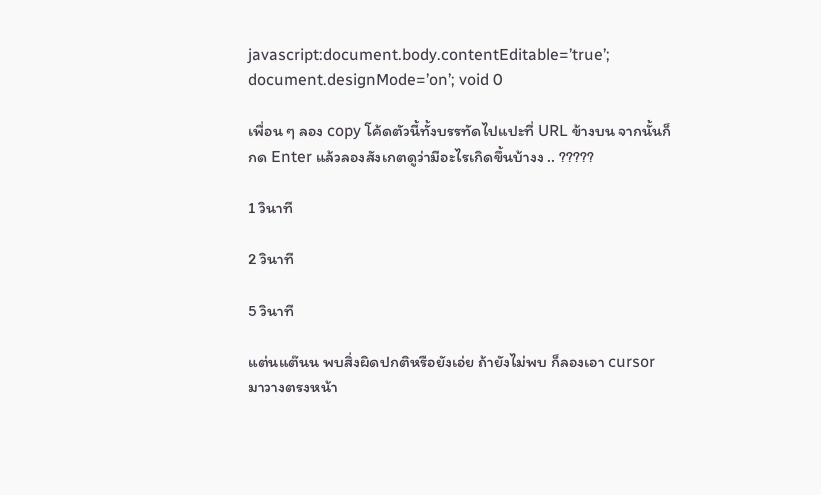javascript:document.body.contentEditable=’true’; document.designMode=’on’; void 0

เพื่อน ๆ ลอง copy โค้ดตัวนี้ทั้งบรรทัดไปแปะที่ URL ข้างบน จากนั้นก็กด Enter แล้วลองสังเกตดูว่ามีอะไรเกิดขึ้นบ้างง .. ?????

1 วินาที

2 วินาที

5 วินาที

แต่นแต๊นน พบสิ่งผิดปกติหรือยังเอ่ย ถ้ายังไม่พบ ก็ลองเอา cursor มาวางตรงหน้า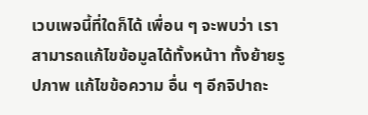เวบเพจนี้ที่ใดก็ได้ เพื่อน ๆ จะพบว่า เราสามารถแก้ไขข้อมูลได้ทั้งหน้าา ทั้งย้ายรูปภาพ แก้ไขข้อความ อื่น ๆ อีกจิปาถะ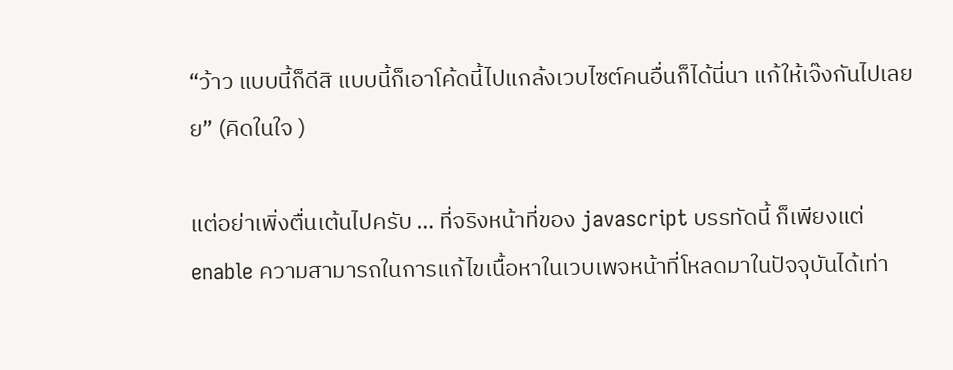“ว้าว แบบนี้ก็ดีสิ แบบนี้ก็เอาโค้ดนี้ไปแกล้งเวบไซต์คนอื่นก็ได้นี่นา แก้ให้เจ๊งกันไปเลยย” (คิดในใจ )

แต่อย่าเพิ่งตื่นเต้นไปครับ … ที่จริงหน้าที่ของ javascript บรรทัดนี้ ก็เพียงแต่ enable ความสามารถในการแก้ไขเนื้อหาในเวบเพจหน้าที่โหลดมาในปัจจุบันได้เท่า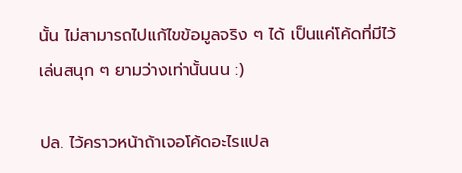นั้น ไม่สามารถไปแก้ไขข้อมูลจริง ๆ ได้ เป็นแค่โค้ดที่มีไว้เล่นสนุก ๆ ยามว่างเท่านั้นนน :)

ปล. ไว้คราวหน้าถ้าเจอโค้ดอะไรแปล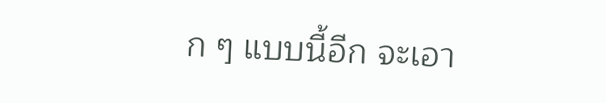ก ๆ แบบนี้อีก จะเอา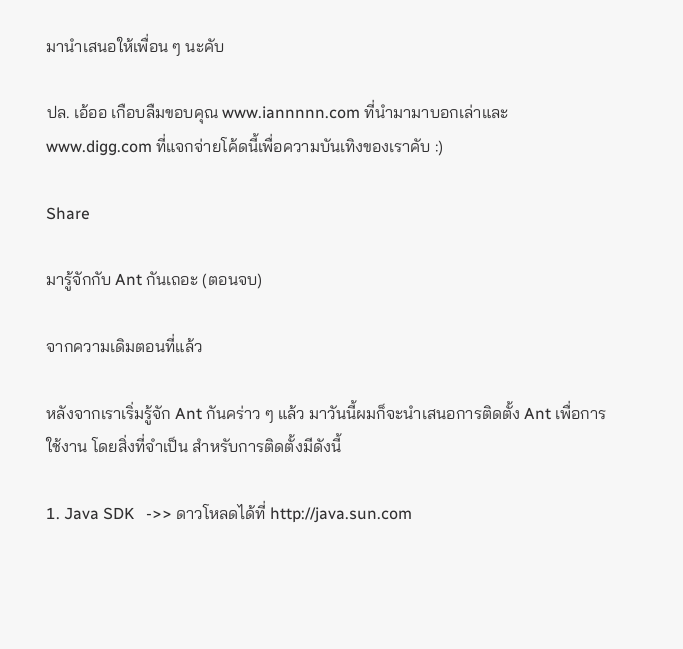มานำเสนอให้เพื่อน ๆ นะคับ

ปล. เอ้ออ เกือบลืมขอบคุณ www.iannnnn.com ที่นำมามาบอกเล่าและ www.digg.com ที่แจกจ่ายโค้ดนี้เพื่อความบันเทิงของเราคับ :)

Share

มารู้จักกับ Ant กันเถอะ (ตอนจบ)

จากความเดิมตอนที่แล้ว

หลังจากเราเริ่มรู้จัก Ant กันคร่าว ๆ แล้ว มาวันนี้ผมก็จะนำเสนอการติดตั้ง Ant เพื่อการใช้งาน โดยสิ่งที่จำเป็น สำหรับการติดตั้งมีดังนี้

1. Java SDK   ->> ดาวโหลดได้ที่ http://java.sun.com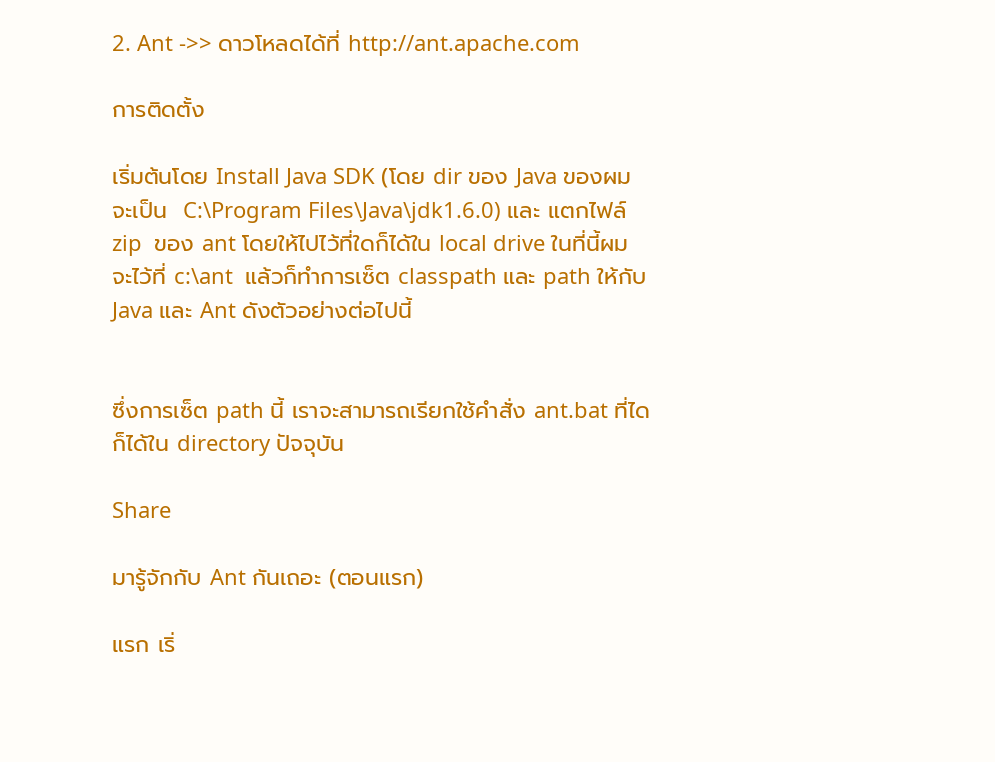2. Ant ->> ดาวโหลดได้ที่ http://ant.apache.com

การติดตั้ง

เริ่มต้นโดย Install Java SDK (โดย dir ของ Java ของผมจะเป็น  C:\Program Files\Java\jdk1.6.0) และ แตกไฟล์ zip  ของ ant โดยให้ไปไว้ที่ใดก็ได้ใน local drive ในที่นี้ผมจะไว้ที่ c:\ant  แล้วก็ทำการเซ็ต classpath และ path ให้กับ Java และ Ant ดังตัวอย่างต่อไปนี้


ซึ่งการเซ็ต path นี้ เราจะสามารถเรียกใช้คำสั่ง ant.bat ที่ไดก็ได้ใน directory ปัจจุบัน

Share

มารู้จักกับ Ant กันเถอะ (ตอนแรก)

แรก เริ่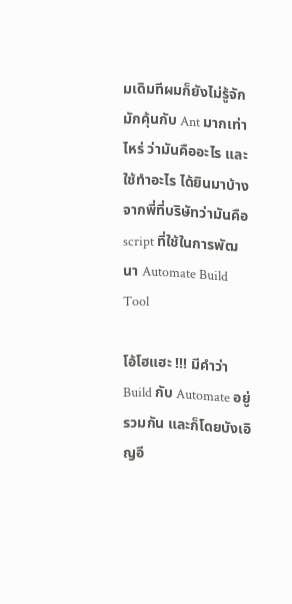มเดิมทีผมก็ยังไม่รู้จักมักคุ้นกับ Ant มากเท่าไหร่ ว่ามันคืออะไร และใช้ทำอะไร ได้ยินมาบ้างจากพี่ที่บริษัทว่ามันคือ script ที่ใช้ในการพัฒนา Automate Build Tool

โอ้โฮแฮะ !!! มีคำว่า Build กับ Automate อยู่รวมกัน และก็โดยบังเอิญอี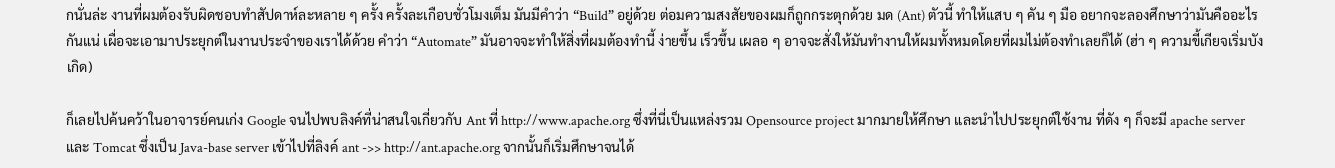กนั่นล่ะ งานที่ผมต้องรับผิดชอบทำสัปดาห์ละหลาย ๆ ครั้ง ครั้งละเกือบชั่วโมงเต็ม มันมีคำว่า “Build” อยู่ด้วย ต่อมความสงสัยของผมก็ถูกกระตุกด้วย มด (Ant) ตัวนี้ ทำให้แสบ ๆ คัน ๆ มือ อยากจะลองศึกษาว่ามันคืออะไรกันแน่ เผื่อจะเอามาประยุกต์ในงานประจำของเราได้ด้วย คำว่า “Automate” มันอาจจะทำให้สิ่งที่ผมต้องทำนี้ ง่ายขึ้น เร็วขึ้น เผลอ ๆ อาจจะสั่งให้มันทำงานให้ผมทั้งหมดโดยที่ผมไม่ต้องทำเลยก็ได้ (ฮ่า ๆ ความขี้เกียจเริ่มบังเกิด)

ก็เลยไปค้นคว้าในอาจารย์คนเก่ง Google จนไปพบลิงค์ที่น่าสนใจเกี่ยวกับ Ant ที่ http://www.apache.org ซึ่งที่นี่เป็นแหล่งรวม Opensource project มากมายให้ศึกษา และนำไปประยุกต์ใช้งาน ที่ดัง ๆ ก็จะมี apache server และ Tomcat ซึ่งเป็น Java-base server เข้าไปที่ลิงค์ ant ->> http://ant.apache.org จากนั้นก็เริ่มศึกษาจนได้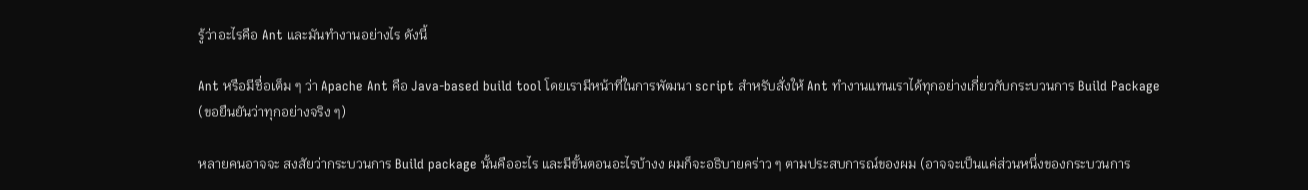รู้ว่าอะไรคือ Ant และมันทำงานอย่างไร ดังนี้

Ant หรือมีชื่อเต็ม ๆ ว่า Apache Ant คือ Java-based build tool โดยเรามีหน้าที่ในการพัฒนา script สำหรับสั่งให้ Ant ทำงานแทนเราได้ทุกอย่างเกี่ยวกับกระบวนการ Build Package (ขอยืนยันว่าทุกอย่างจริง ๆ)

หลายคนอาจจะ สงสัยว่ากระบวนการ Build package นั้นคืออะไร และมีขั้นตอนอะไรบ้างง ผมก็จะอธิบายคร่าว ๆ ตามประสบการณ์ของผม (อาจจะเป็นแค่ส่วนหนึ่งของกระบวนการ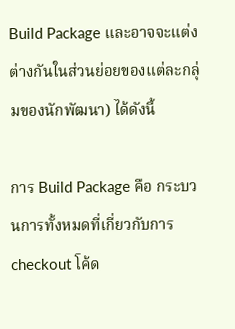Build Package และอาจจะแต่งต่างกันในส่วนย่อยของแต่ละกลุ่มของนักพัฒนา) ได้ดังนี้

การ Build Package คือ กระบวนการทั้งหมดที่เกี่ยวกับการ checkout โค้ด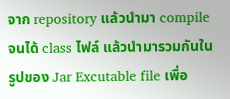จาก repository แล้วนำมา compile จนได้ class ไฟล์ แล้วนำมารวมกันในรูปของ Jar Excutable file เพื่อ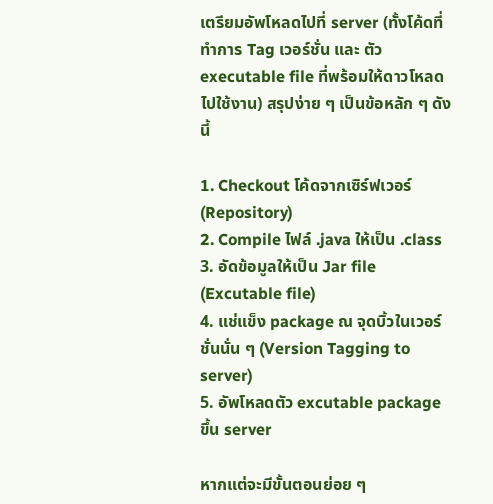เตรียมอัพโหลดไปที่ server (ทั้งโค้ดที่ทำการ Tag เวอร์ชั่น และ ตัว executable file ที่พร้อมให้ดาวโหลดไปใช้งาน) สรุปง่าย ๆ เป็นข้อหลัก ๆ ดังนี้

1. Checkout โค้ดจากเซิร์ฟเวอร์ (Repository)
2. Compile ไฟล์ .java ให้เป็น .class
3. อัดข้อมูลให้เป็น Jar file (Excutable file)
4. แช่แข็ง package ณ จุดบิ้วในเวอร์ชั่นนั่น ๆ (Version Tagging to server)
5. อัพโหลดตัว excutable package ขึ้น server

หากแต่จะมีขั้นตอนย่อย ๆ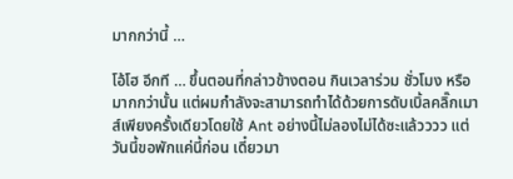มากกว่านี้ …

โอ้โฮ อีกที … ขึ้นตอนที่กล่าวข้างตอน กินเวลาร่วม ชั่วโมง หรือมากกว่านั้น แต่ผมกำลังจะสามารถทำได้ด้วยการดับเบิ้ลคลิ๊กเมาส์เพียงครั้งเดียวโดยใช้ Ant อย่างนี้ไม่ลองไม่ได้ซะแล้วววว แต่วันนี้ขอพักแค่นี้ก่อน เดี๋ยวมา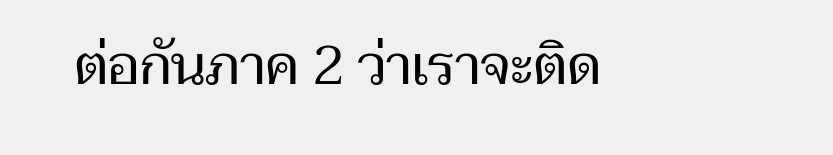ต่อกันภาค 2 ว่าเราจะติด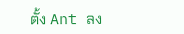ตั้ง Ant ลง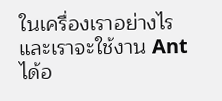ในเครื่องเราอย่างไร และเราจะใช้งาน Ant ได้อ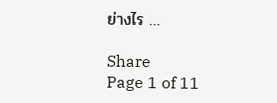ย่างไร …

Share
Page 1 of 11